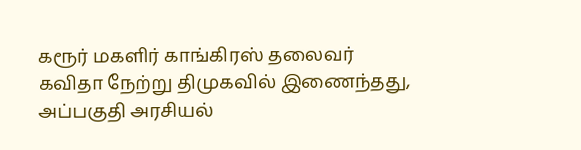கரூர் மகளிர் காங்கிரஸ் தலைவர் கவிதா நேற்று திமுகவில் இணைந்தது, அப்பகுதி அரசியல்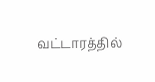வட்டாரத்தில்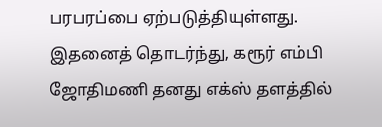பரபரப்பை ஏற்படுத்தியுள்ளது. இதனைத் தொடர்ந்து, கரூர் எம்பி ஜோதிமணி தனது எக்ஸ் தளத்தில்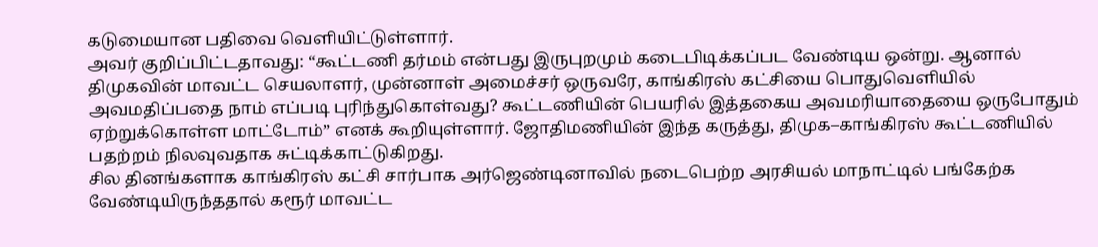கடுமையான பதிவை வெளியிட்டுள்ளார்.
அவர் குறிப்பிட்டதாவது: “கூட்டணி தர்மம் என்பது இருபுறமும் கடைபிடிக்கப்பட வேண்டிய ஒன்று. ஆனால் திமுகவின் மாவட்ட செயலாளர், முன்னாள் அமைச்சர் ஒருவரே, காங்கிரஸ் கட்சியை பொதுவெளியில் அவமதிப்பதை நாம் எப்படி புரிந்துகொள்வது? கூட்டணியின் பெயரில் இத்தகைய அவமரியாதையை ஒருபோதும் ஏற்றுக்கொள்ள மாட்டோம்” எனக் கூறியுள்ளார். ஜோதிமணியின் இந்த கருத்து, திமுக–காங்கிரஸ் கூட்டணியில் பதற்றம் நிலவுவதாக சுட்டிக்காட்டுகிறது.
சில தினங்களாக காங்கிரஸ் கட்சி சார்பாக அர்ஜெண்டினாவில் நடைபெற்ற அரசியல் மாநாட்டில் பங்கேற்க வேண்டியிருந்ததால் கரூர் மாவட்ட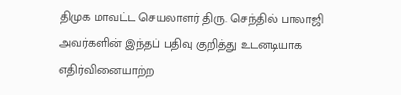திமுக மாவட்ட செயலாளர் திரு. செந்தில் பாலாஜி அவர்களின் இந்தப் பதிவு குறித்து உடனடியாக எதிர்வினையாற்ற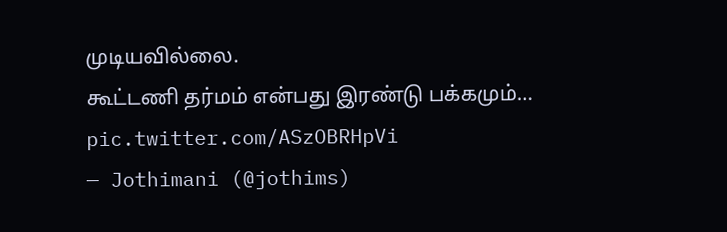முடியவில்லை.
கூட்டணி தர்மம் என்பது இரண்டு பக்கமும்… pic.twitter.com/ASzOBRHpVi
— Jothimani (@jothims)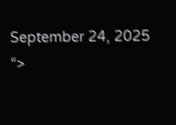September 24, 2025
“>